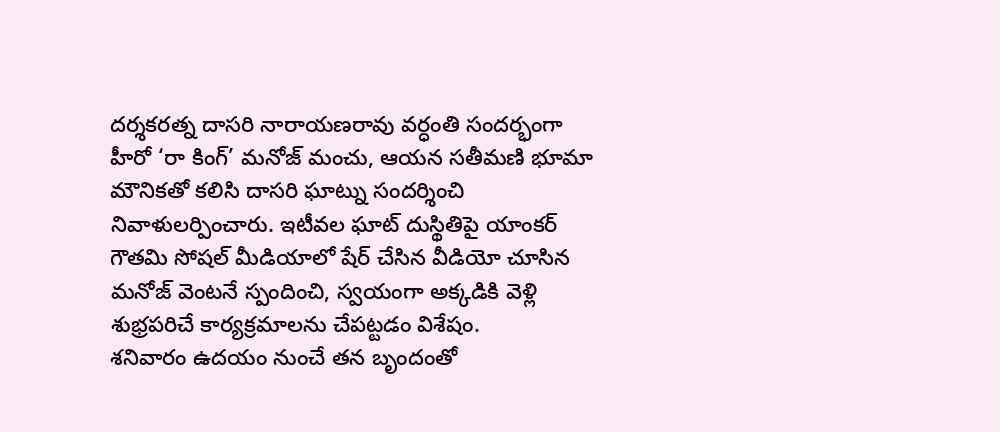దర్శకరత్న దాసరి నారాయణరావు వర్ధంతి సందర్భంగా హీరో ‘రా కింగ్’ మనోజ్ మంచు, ఆయన సతీమణి భూమా మౌనికతో కలిసి దాసరి ఘాట్ను సందర్శించి నివాళులర్పించారు. ఇటీవల ఘాట్ దుస్థితిపై యాంకర్ గౌతమి సోషల్ మీడియాలో షేర్ చేసిన వీడియో చూసిన మనోజ్ వెంటనే స్పందించి, స్వయంగా అక్కడికి వెళ్లి శుభ్రపరిచే కార్యక్రమాలను చేపట్టడం విశేషం.
శనివారం ఉదయం నుంచే తన బృందంతో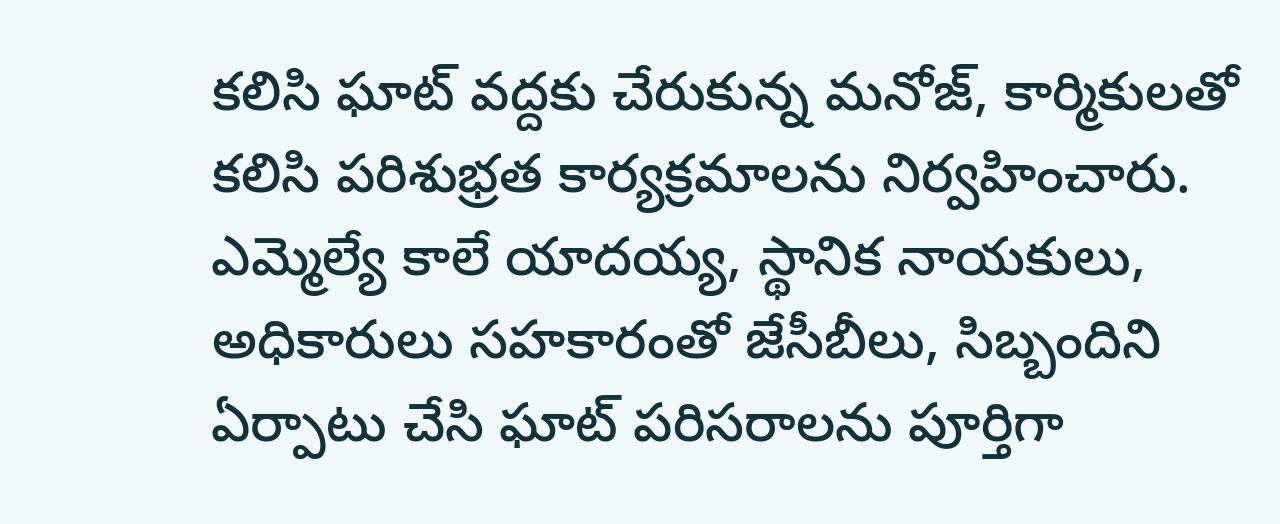కలిసి ఘాట్ వద్దకు చేరుకున్న మనోజ్, కార్మికులతో కలిసి పరిశుభ్రత కార్యక్రమాలను నిర్వహించారు. ఎమ్మెల్యే కాలే యాదయ్య, స్థానిక నాయకులు, అధికారులు సహకారంతో జేసీబీలు, సిబ్బందిని ఏర్పాటు చేసి ఘాట్ పరిసరాలను పూర్తిగా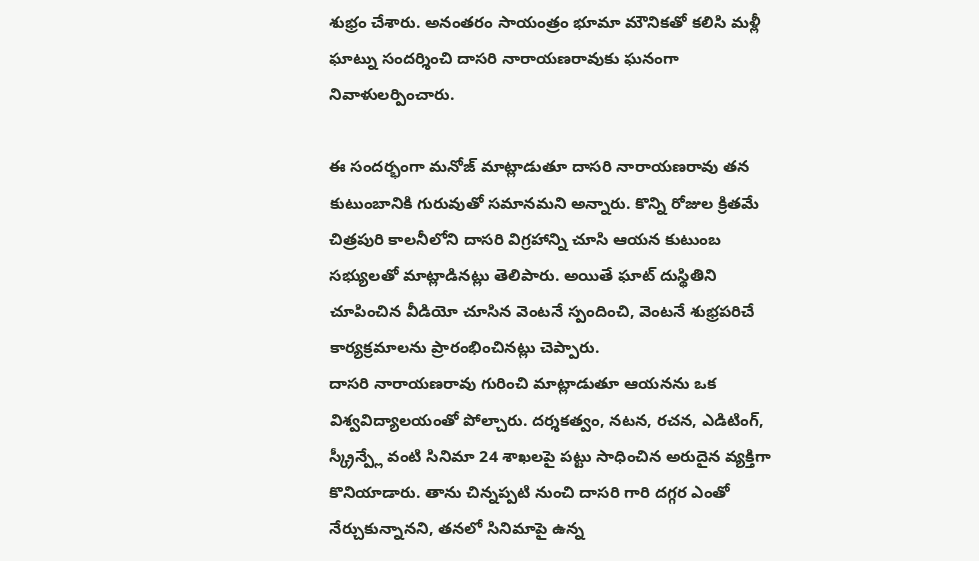శుభ్రం చేశారు. అనంతరం సాయంత్రం భూమా మౌనికతో కలిసి మళ్లీ ఘాట్ను సందర్శించి దాసరి నారాయణరావుకు ఘనంగా నివాళులర్పించారు.

ఈ సందర్భంగా మనోజ్ మాట్లాడుతూ దాసరి నారాయణరావు తన కుటుంబానికి గురువుతో సమానమని అన్నారు. కొన్ని రోజుల క్రితమే చిత్రపురి కాలనీలోని దాసరి విగ్రహాన్ని చూసి ఆయన కుటుంబ సభ్యులతో మాట్లాడినట్లు తెలిపారు. అయితే ఘాట్ దుస్థితిని చూపించిన వీడియో చూసిన వెంటనే స్పందించి, వెంటనే శుభ్రపరిచే కార్యక్రమాలను ప్రారంభించినట్లు చెప్పారు.
దాసరి నారాయణరావు గురించి మాట్లాడుతూ ఆయనను ఒక విశ్వవిద్యాలయంతో పోల్చారు. దర్శకత్వం, నటన, రచన, ఎడిటింగ్, స్క్రీన్ప్లే వంటి సినిమా 24 శాఖలపై పట్టు సాధించిన అరుదైన వ్యక్తిగా కొనియాడారు. తాను చిన్నప్పటి నుంచి దాసరి గారి దగ్గర ఎంతో నేర్చుకున్నానని, తనలో సినిమాపై ఉన్న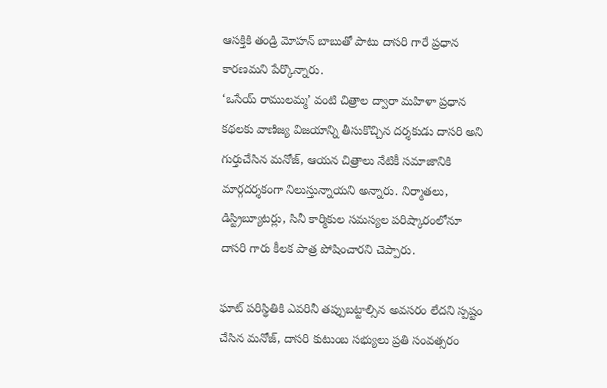ఆసక్తికి తండ్రి మోహన్ బాబుతో పాటు దాసరి గారే ప్రధాన కారణమని పేర్కొన్నారు.
‘ఒసేయ్ రాములమ్మ’ వంటి చిత్రాల ద్వారా మహిళా ప్రధాన కథలకు వాణిజ్య విజయాన్ని తీసుకొచ్చిన దర్శకుడు దాసరి అని గుర్తుచేసిన మనోజ్, ఆయన చిత్రాలు నేటికీ సమాజానికి మార్గదర్శకంగా నిలుస్తున్నాయని అన్నారు. నిర్మాతలు, డిస్ట్రిబ్యూటర్లు, సినీ కార్మికుల సమస్యల పరిష్కారంలోనూ దాసరి గారు కీలక పాత్ర పోషించారని చెప్పారు.

ఘాట్ పరిస్థితికి ఎవరినీ తప్పుబట్టాల్సిన అవసరం లేదని స్పష్టం చేసిన మనోజ్, దాసరి కుటుంబ సభ్యులు ప్రతి సంవత్సరం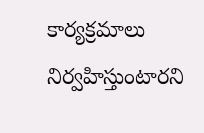కార్యక్రమాలు నిర్వహిస్తుంటారని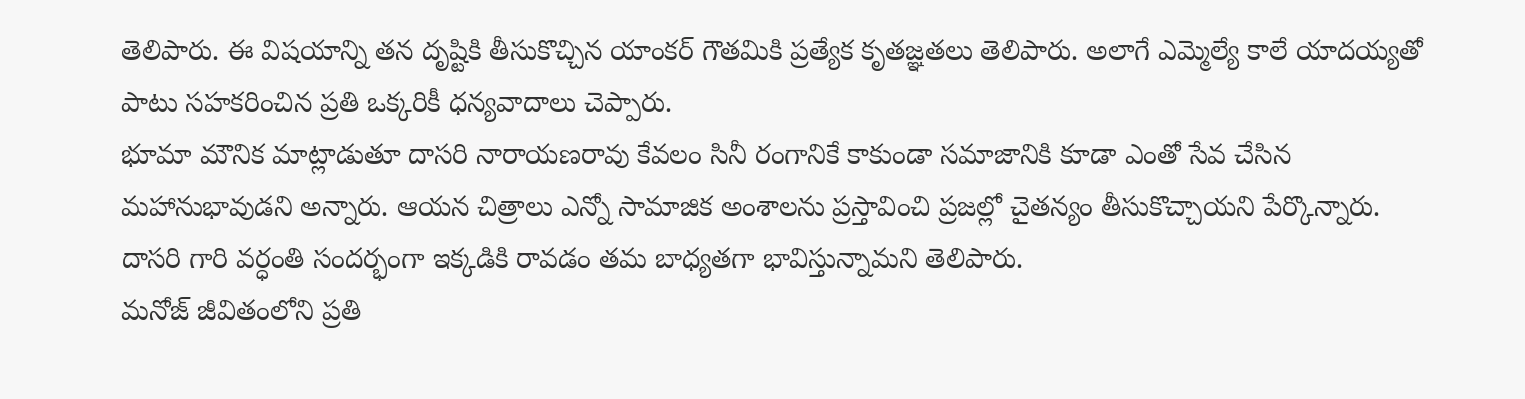తెలిపారు. ఈ విషయాన్ని తన దృష్టికి తీసుకొచ్చిన యాంకర్ గౌతమికి ప్రత్యేక కృతజ్ఞతలు తెలిపారు. అలాగే ఎమ్మెల్యే కాలే యాదయ్యతో పాటు సహకరించిన ప్రతి ఒక్కరికీ ధన్యవాదాలు చెప్పారు.
భూమా మౌనిక మాట్లాడుతూ దాసరి నారాయణరావు కేవలం సినీ రంగానికే కాకుండా సమాజానికి కూడా ఎంతో సేవ చేసిన మహానుభావుడని అన్నారు. ఆయన చిత్రాలు ఎన్నో సామాజిక అంశాలను ప్రస్తావించి ప్రజల్లో చైతన్యం తీసుకొచ్చాయని పేర్కొన్నారు. దాసరి గారి వర్ధంతి సందర్భంగా ఇక్కడికి రావడం తమ బాధ్యతగా భావిస్తున్నామని తెలిపారు.
మనోజ్ జీవితంలోని ప్రతి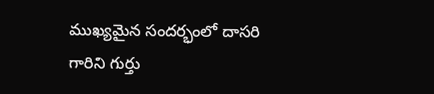ముఖ్యమైన సందర్భంలో దాసరి గారిని గుర్తు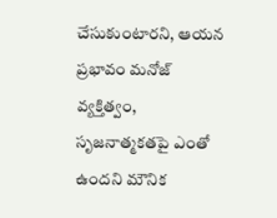చేసుకుంటారని, ఆయన ప్రభావం మనోజ్ వ్యక్తిత్వం, సృజనాత్మకతపై ఎంతో ఉందని మౌనిక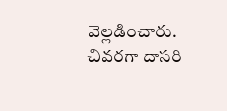వెల్లడించారు. చివరగా దాసరి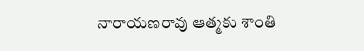నారాయణరావు ఆత్మకు శాంతి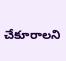చేకూరాలని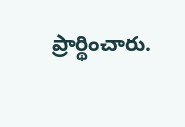ప్రార్థించారు.